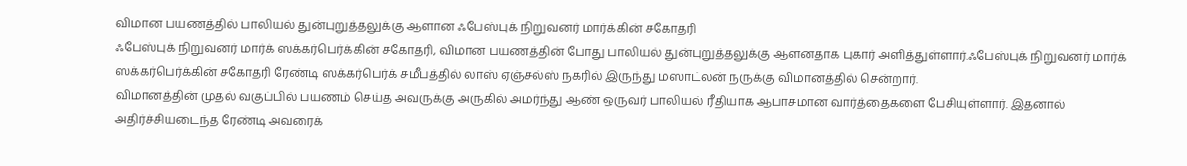விமான பயணத்தில் பாலியல் துன்புறுத்தலுக்கு ஆளான ஃபேஸ்புக் நிறுவனர் மார்க்கின் சகோதரி
ஃபேஸ்புக் நிறுவனர் மார்க் ஸக்கர்பெர்க்கின் சகோதரி, விமான பயணத்தின் போது பாலியல் துன்புறுத்தலுக்கு ஆளனதாக புகார் அளித்துள்ளார்.ஃபேஸ்புக் நிறுவனர் மார்க் ஸக்கர்பெர்க்கின் சகோதரி ரேண்டி ஸக்கர்பெர்க் சமீபத்தில் லாஸ் ஏஞ்சல்ஸ் நகரில் இருந்து மஸாட்லன் நருக்கு விமானத்தில் சென்றார்.
விமானத்தின் முதல் வகுப்பில் பயணம் செய்த அவருக்கு அருகில் அமர்ந்து ஆண் ஒருவர் பாலியல் ரீதியாக ஆபாசமான வார்த்தைகளை பேசியுள்ளார். இதனால் அதிர்ச்சியடைந்த ரேண்டி அவரைக்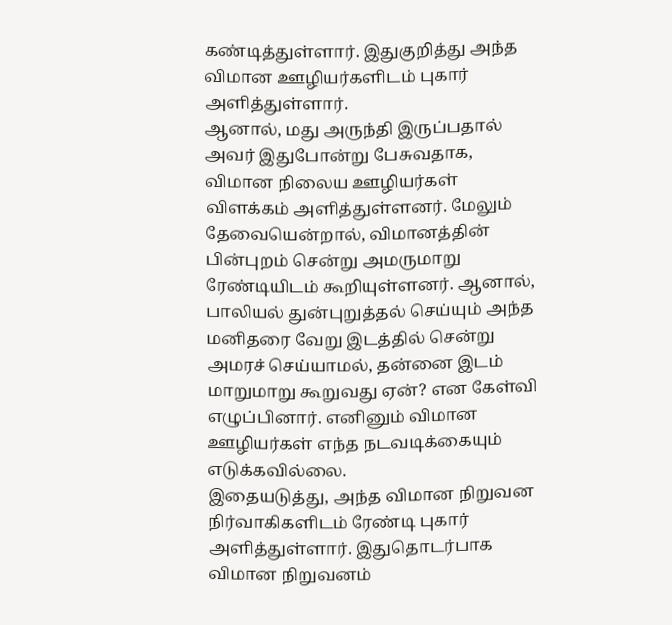கண்டித்துள்ளார். இதுகுறித்து அந்த விமான ஊழியர்களிடம் புகார் அளித்துள்ளார்.
ஆனால், மது அருந்தி இருப்பதால் அவர் இதுபோன்று பேசுவதாக, விமான நிலைய ஊழியர்கள் விளக்கம் அளித்துள்ளனர். மேலும் தேவையென்றால், விமானத்தின் பின்புறம் சென்று அமருமாறு ரேண்டியிடம் கூறியுள்ளனர். ஆனால், பாலியல் துன்புறுத்தல் செய்யும் அந்த மனிதரை வேறு இடத்தில் சென்று அமரச் செய்யாமல், தன்னை இடம் மாறுமாறு கூறுவது ஏன்? என கேள்வி எழுப்பினார். எனினும் விமான ஊழியர்கள் எந்த நடவடிக்கையும் எடுக்கவில்லை.
இதையடுத்து, அந்த விமான நிறுவன நிர்வாகிகளிடம் ரேண்டி புகார் அளித்துள்ளார். இதுதொடர்பாக விமான நிறுவனம்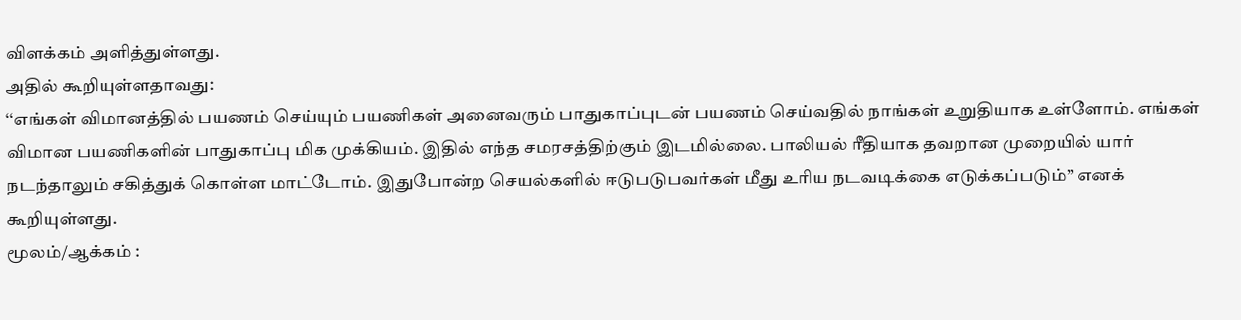விளக்கம் அளித்துள்ளது.
அதில் கூறியுள்ளதாவது:
‘‘எங்கள் விமானத்தில் பயணம் செய்யும் பயணிகள் அனைவரும் பாதுகாப்புடன் பயணம் செய்வதில் நாங்கள் உறுதியாக உள்ளோம். எங்கள் விமான பயணிகளின் பாதுகாப்பு மிக முக்கியம். இதில் எந்த சமரசத்திற்கும் இடமில்லை. பாலியல் ரீதியாக தவறான முறையில் யார் நடந்தாலும் சகித்துக் கொள்ள மாட்டோம். இதுபோன்ற செயல்களில் ஈடுபடுபவர்கள் மீது உரிய நடவடிக்கை எடுக்கப்படும்’’ எனக் கூறியுள்ளது.
மூலம்/ஆக்கம் :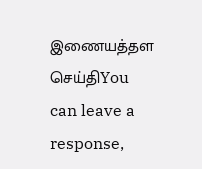இணையத்தள செய்திYou can leave a response,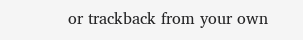or trackback from your own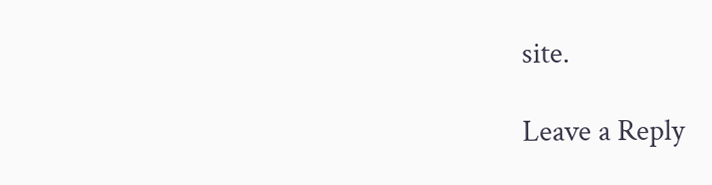site.

Leave a Reply